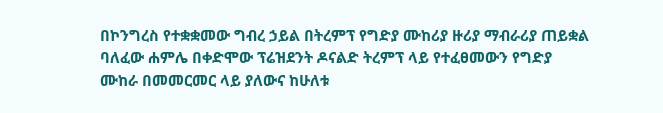በኮንግረስ የተቋቋመው ግብረ ኃይል በትረምፕ የግድያ ሙከሪያ ዙሪያ ማብራሪያ ጠይቋል
ባለፈው ሐምሌ በቀድሞው ፕሬዝደንት ዶናልድ ትረምፕ ላይ የተፈፀመውን የግድያ ሙከራ በመመርመር ላይ ያለውና ከሁለቱ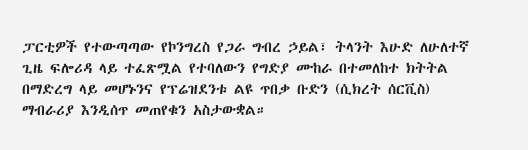ፓርቲዎች የተውጣጣው የኮንግረስ የጋራ ግብረ ኃይል፣ ትላንት እሁድ ለሁለተኛ ጊዜ ፍሎሪዳ ላይ ተፈጽሟል የተባለውን የግድያ ሙከራ በተመለከተ ክትትል በማድረግ ላይ መሆኑንና የፕሬዝደንቱ ልዩ ጥበቃ ቡድን (ሲክረት ሰርቪስ) ማብራሪያ እንዲሰጥ መጠየቁን አስታውቋል።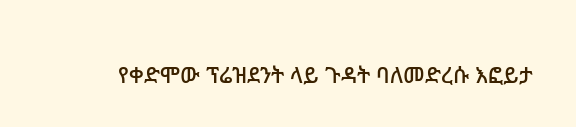የቀድሞው ፕሬዝደንት ላይ ጉዳት ባለመድረሱ እፎይታ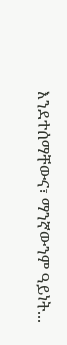እንደተሰማቸውና፣ ማንኛውንም ዓይነት...